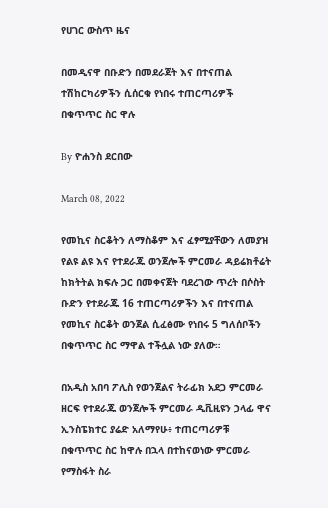የሀገር ውስጥ ዜና

በመዲናዋ በቡድን በመደራጀት እና በተናጠል ተሽከርካሪዎችን ሲሰርቁ የነበሩ ተጠርጣሪዎች በቁጥጥር ስር ዋሉ

By ዮሐንስ ደርበው

March 08, 2022

የመኪና ስርቆትን ለማስቆም እና ፈፃሚያቸውን ለመያዝ የልዩ ልዩ እና የተደራጁ ወንጀሎች ምርመራ ዳይሬክቶሬት ከክትትል ክፍሉ ጋር በመቀናጀት ባደረገው ጥረት በሶስት ቡድን የተደራጁ 16 ተጠርጣሪዎችን እና በተናጠል የመኪና ስርቆት ወንጀል ሲፈፅሙ የነበሩ 5 ግለሰቦችን በቁጥጥር ስር ማዋል ተችሏል ነው ያለው።

በአዲስ አበባ ፖሊስ የወንጀልና ትራፊክ አደጋ ምርመራ ዘርፍ የተደራጁ ወንጀሎች ምርመራ ዲቪዚዩን ኃላፊ ዋና ኢንስፔክተር ያሬድ አለማየሁ፥ ተጠርጣሪዎቹ በቁጥጥር ስር ከዋሉ በኋላ በተከናወነው ምርመራ የማስፋት ስራ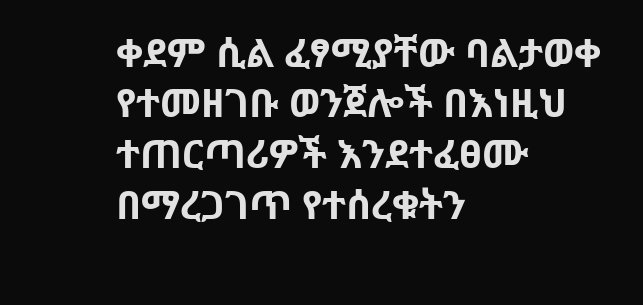ቀደም ሲል ፈፃሚያቸው ባልታወቀ የተመዘገቡ ወንጀሎች በእነዚህ ተጠርጣሪዎች እንደተፈፀሙ በማረጋገጥ የተሰረቁትን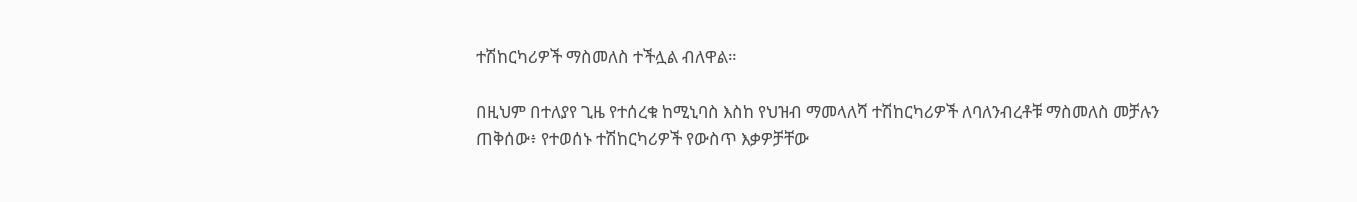ተሽከርካሪዎች ማስመለስ ተችሏል ብለዋል።

በዚህም በተለያየ ጊዜ የተሰረቁ ከሚኒባስ እስከ የህዝብ ማመላለሻ ተሽከርካሪዎች ለባለንብረቶቹ ማስመለስ መቻሉን ጠቅሰው፥ የተወሰኑ ተሽከርካሪዎች የውስጥ እቃዎቻቸው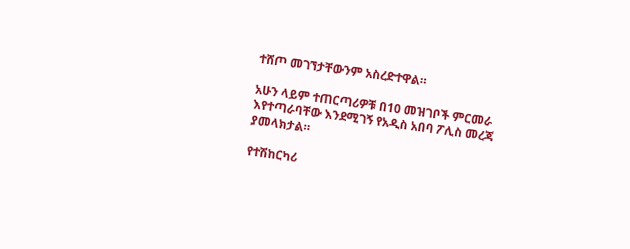ተሸጦ መገኘታቸውንም አስረድተዋል።

አሁን ላይም ተጠርጣሪዎቹ በ10 መዝገቦች ምርመራ እየተጣራባቸው እንደሚገኝ የአዲስ አበባ ፖሊስ መረጃ ያመላክታል።

የተሽከርካሪ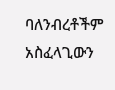ባለንብረቶችም አስፈላጊውን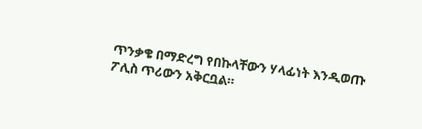ጥንቃቄ በማድረግ የበኩላቸውን ሃላፊነት እንዲወጡ ፖሊስ ጥሪውን አቅርቧል።